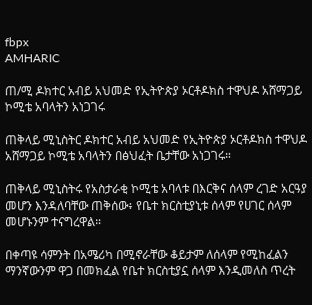fbpx
AMHARIC

ጠ/ሚ ዶክተር አብይ አህመድ የኢትዮጵያ ኦርቶዶክስ ተዋህዶ አሸማጋይ ኮሚቴ አባላትን አነጋገሩ

ጠቅላይ ሚኒስትር ዶክተር አብይ አህመድ የኢትዮጵያ ኦርቶዶክስ ተዋህዶ አሸማጋይ ኮሚቴ አባላትን በፅህፈት ቤታቸው አነጋገሩ።

ጠቅላይ ሚኒስትሩ የአስታራቂ ኮሚቴ አባላቱ በእርቅና ሰላም ረገድ አርዓያ መሆን እንዳለባቸው ጠቅሰው፥ የቤተ ክርስቲያኒቱ ሰላም የሀገር ሰላም መሆኑንም ተናግረዋል።

በቀጣዩ ሳምንት በአሜሪካ በሚኖራቸው ቆይታም ለሰላም የሚከፈልን ማንኛውንም ዋጋ በመክፈል የቤተ ክርስቲያኗ ሰላም እንዲመለስ ጥረት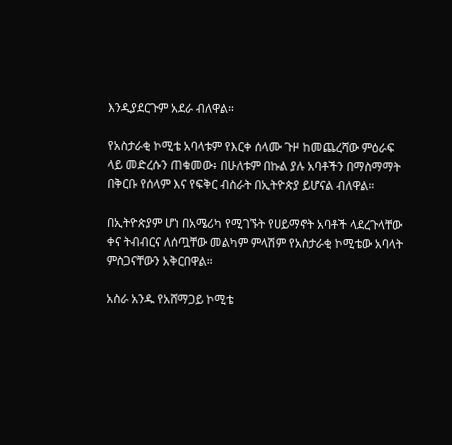እንዲያደርጉም አደራ ብለዋል።

የአስታራቂ ኮሚቴ አባላቱም የእርቀ ሰላሙ ጉዞ ከመጨረሻው ምዕራፍ ላይ መድረሱን ጠቁመው፥ በሁለቱም በኩል ያሉ አባቶችን በማስማማት በቅርቡ የሰላም እና የፍቅር ብስራት በኢትዮጵያ ይሆናል ብለዋል።

በኢትዮጵያም ሆነ በአሜሪካ የሚገኙት የሀይማኖት አባቶች ላደረጉላቸው ቀና ትብብርና ለሰጧቸው መልካም ምላሽም የአስታራቂ ኮሚቴው አባላት ምስጋናቸውን አቅርበዋል።

አስራ አንዱ የአሸማጋይ ኮሚቴ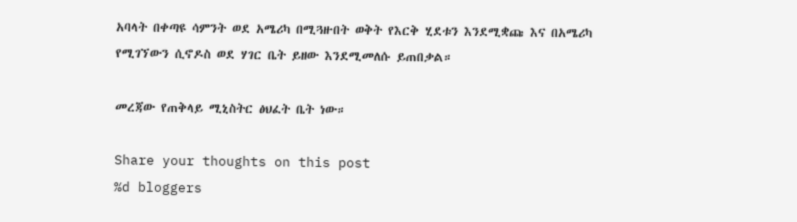አባላት በቀጣዩ ሳምንት ወደ አሜሪካ በሚጓዙበት ወቅት የእርቅ ሂደቱን እንደሚቋጩ እና በአሜሪካ የሚገኘውን ሲኖዶስ ወደ ሃገር ቤት ይዘው እንደሚመለሱ ይጠበቃል።

መረጃው የጠቅላይ ሚኒስትር ፅህፈት ቤት ነው።

Share your thoughts on this post
%d bloggers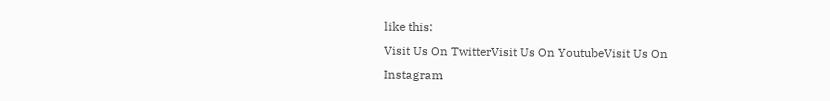like this:
Visit Us On TwitterVisit Us On YoutubeVisit Us On Instagram